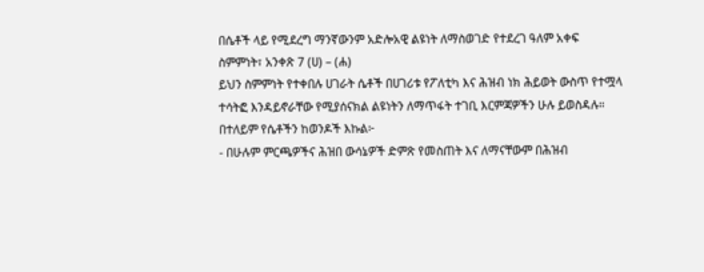በሴቶች ላይ የሚደረግ ማንኛውንም አድሎአዊ ልዩነት ለማስወገድ የተደረገ ዓለም አቀፍ ስምምነት፣ አንቀጽ 7 (ሀ) – (ሐ)
ይህን ስምምነት የተቀበሉ ሀገራት ሴቶች በሀገሪቱ የፖለቲካ እና ሕዝብ ነክ ሕይወት ውስጥ የተሟላ ተሳትፎ እንዳይኖራቸው የሚያሰናክል ልዩነትን ለማጥፋት ተገቢ እርምጃዎችን ሁሉ ይወስዳሉ። በተለይም የሴቶችን ከወንዶች እኩል፦
- በሁሉም ምርጫዎችና ሕዝበ ውሳኔዎች ድምጽ የመስጠት እና ለማናቸውም በሕዝብ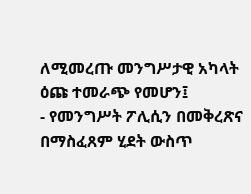ለሚመረጡ መንግሥታዊ አካላት ዕጩ ተመራጭ የመሆን፤
- የመንግሥት ፖሊሲን በመቅረጽና በማስፈጸም ሂደት ውስጥ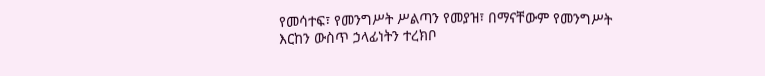የመሳተፍ፣ የመንግሥት ሥልጣን የመያዝ፣ በማናቸውም የመንግሥት እርከን ውስጥ ኃላፊነትን ተረክቦ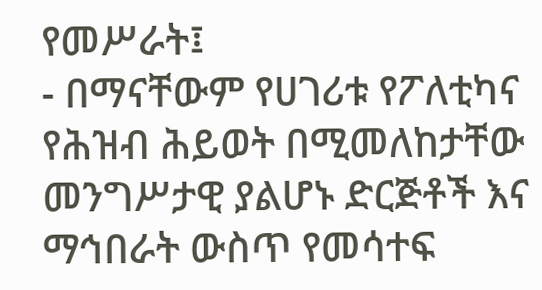የመሥራት፤
- በማናቸውም የሀገሪቱ የፖለቲካና የሕዝብ ሕይወት በሚመለከታቸው መንግሥታዊ ያልሆኑ ድርጅቶች እና ማኅበራት ውስጥ የመሳተፍ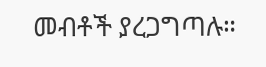መብቶች ያረጋግጣሉ።